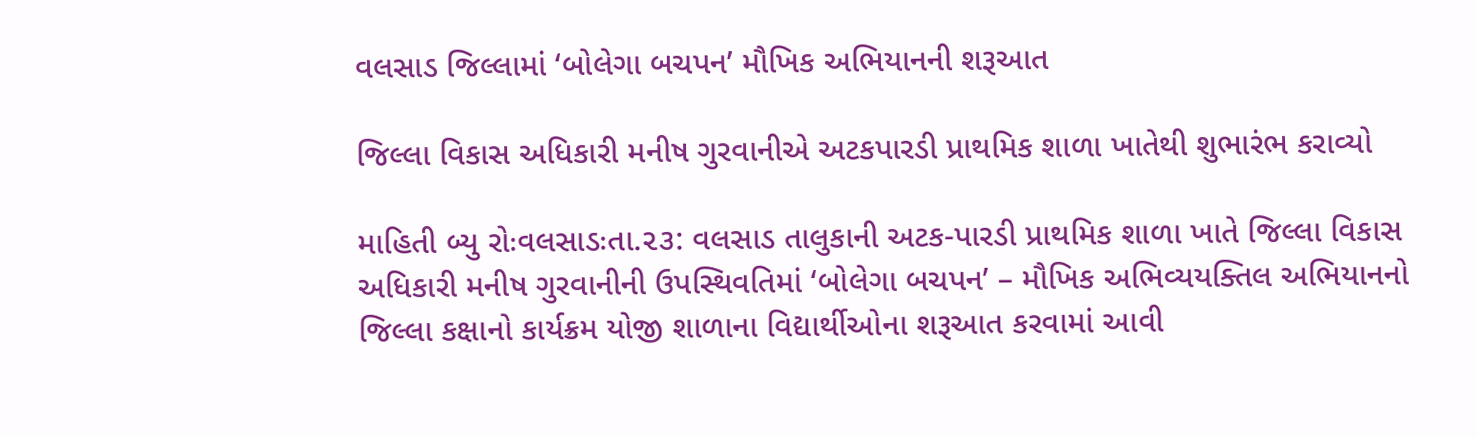વલસાડ જિલ્લામાં ‘બોલેગા બચપન’ મૌખિક અભિયાનની શરૂઆત

જિલ્લા વિકાસ અધિકારી મનીષ ગુરવાનીએ અટકપારડી પ્રાથમિક શાળા ખાતેથી શુભારંભ કરાવ્યો

માહિતી બ્યુ રોઃવલસાડઃતા.૨૩: વલસાડ તાલુકાની અટક-પારડી પ્રાથમિક શાળા ખાતે જિલ્લા વિકાસ અધિકારી મનીષ ગુરવાનીની ઉપસ્થિવતિમાં ‘બોલેગા બચપન’ – મૌખિક અભિવ્યયક્તિલ અભિયાનનો જિલ્લા કક્ષાનો કાર્યક્રમ યોજી શાળાના વિદ્યાર્થીઓના શરૂઆત કરવામાં આવી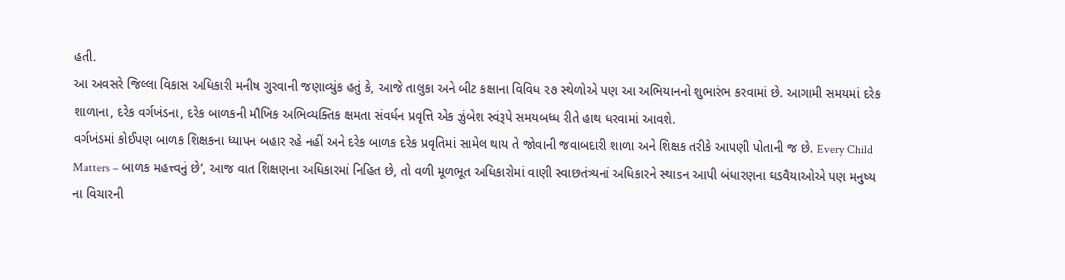હતી.
આ અવસરે જિલ્લા વિકાસ અધિકારી મનીષ ગુરવાની જણાવ્યુંક હતું કે, આજે તાલુકા અને બીટ કક્ષાના વિવિધ ૨૭ સ્થેળોએ પણ આ અભિયાનનો શુભારંભ કરવામાં છે. આગામી સમયમાં દરેક શાળાના, દરેક વર્ગખંડના, દરેક બાળકની મૌખિક અભિવ્યક્તિક ક્ષમતા સંવર્ધન પ્રવૃત્તિ એક ઝુંબેશ સ્વંરૂપે સમયબધ્ધ રીતે હાથ ધરવામાં આવશે.
વર્ગખંડમાં કોઈપણ બાળક શિક્ષકના ધ્યાપન બહાર રહે નહીં અને દરેક બાળક દરેક પ્રવૃતિમાં સામેલ થાય તે જોવાની જવાબદારી શાળા અને શિક્ષક તરીકે આપણી પોતાની જ છે. Every Child Matters – બાળક મહત્ત્વનું છે’, આજ વાત શિક્ષણના અધિકારમાં નિહિત છે, તો વળી મૂળભૂત અધિકારોમાં વાણી સ્વાછતંત્ર્યનાં અધિકારને સ્થાsન આપી બંધારણના ઘડવૈયાઓએ પણ મનુષ્ય ના વિચારની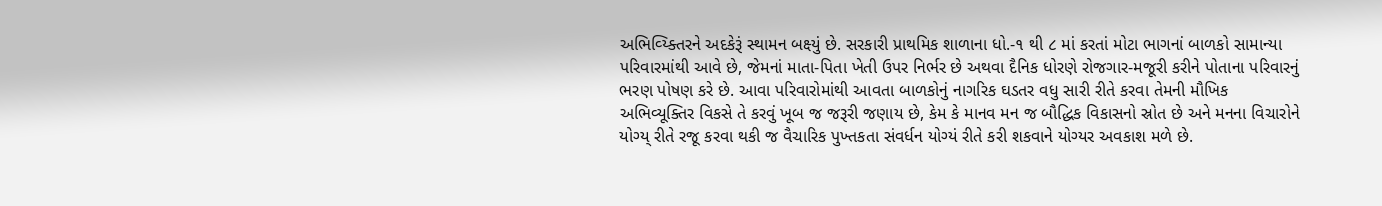અભિવ્ય્ક્તિરને અદકેરૂં સ્થામન બક્ષ્યું છે. સરકારી પ્રાથમિક શાળાના ધો.-૧ થી ૮ માં કરતાં મોટા ભાગનાં બાળકો સામાન્યા પરિવારમાંથી આવે છે, જેમનાં માતા-પિતા ખેતી ઉપર નિર્ભર છે અથવા દૈનિક ધોરણે રોજગાર-મજૂરી કરીને પોતાના પરિવારનું ભરણ પોષણ કરે છે. આવા પરિવારોમાંથી આવતા બાળકોનું નાગરિક ઘડતર વધુ સારી રીતે કરવા તેમની મૌખિક અભિવ્યૂક્તિર વિકસે તે કરવું ખૂબ જ જરૂરી જણાય છે, કેમ કે માનવ મન જ બૌદ્ધિક વિકાસનો સ્રોત છે અને મનના વિચારોને યોગ્ય્ રીતે રજૂ કરવા થકી જ વૈચારિક પુખ્તકતા સંવર્ધન યોગ્યં રીતે કરી શકવાને યોગ્યર અવકાશ મળે છે.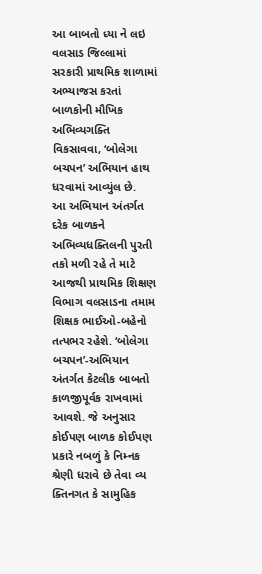આ બાબતો ધ્યા ને લઇ વલસાડ જિલ્લામાં સરકારી પ્રાથમિક શાળામાં અભ્યાજસ કરતાં બાળકોની મૌખિક અભિવ્યગક્તિ વિકસાવવા, ‘બોલેગા બચપન’ અભિયાન હાથ ધરવામાં આવ્યુંલ છે.
આ અભિયાન અંતર્ગત દરેક બાળકને અભિવ્યધક્તિલની પુરતી તકો મળી રહે તે માટે આજથી પ્રાથમિક શિક્ષણ વિભાગ વલસાડના તમામ શિક્ષક ભાઈઓ-બહેનો તત્પભર રહેશે. ‘બોલેગા બચપન’-અભિયાન અંતર્ગત કેટલીક બાબતો કાળજીપૂર્વક રાખવામાં આવશે. જે અનુસાર કોઈપણ બાળક કોઈપણ પ્રકારે નબળું કે નિમ્નક શ્રેણી ધરાવે છે તેવા વ્ય ક્તિનગત કે સામુહિક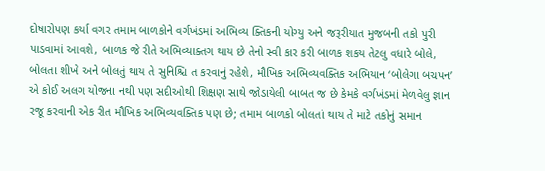દોષારોપણ કર્યા વગર તમામ બાળકોને વર્ગખંડમાં અભિવ્ય ક્તિકની યોગ્યુ અને જરૂરીયાત મુજબની તકો પુરી પાડવામાં આવશે, બાળક જે રીતે અભિવ્યાક્તગ થાય છે તેનો સ્વી કાર કરી બાળક શકય તેટલુ વધારે બોલે, બોલતા શીખે અને બોલતું થાય તે સુનિશ્ચિ ત કરવાનું રહેશે, મૌખિક અભિવ્યવક્તિક અભિયાન ‘બોલેગા બચપન’ એ કોઈ અલગ યોજના નથી પણ સદીઓથી શિક્ષણ સાથે જોડાયેલી બાબત જ છે કેમકે વર્ગખંડમાં મેળવેલુ જ્ઞાન રજૂ કરવાની એક રીત મૌખિક અભિવ્યવક્તિક પણ છે; તમામ બાળકો બોલતાં થાય તે માટે તકોનું સમાન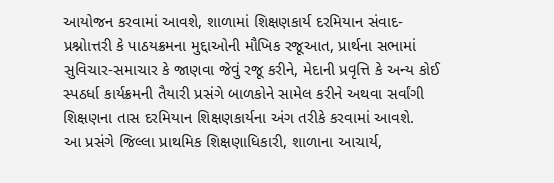આયોજન કરવામાં આવશે, શાળામાં શિક્ષણકાર્ય દરમિયાન સંવાદ- પ્રશ્નોાત્તરી કે પાઠયક્રમના મુદ્દાઓની મૌખિક રજૂઆત, પ્રાર્થના સભામાં સુવિચાર-સમાચાર કે જાણવા જેવું રજૂ કરીને, મેદાની પ્રવૃત્તિ કે અન્ય કોઈ સ્પઠર્ધા કાર્યક્રમની તૈયારી પ્રસંગે બાળકોને સામેલ કરીને અથવા સર્વાંગી શિક્ષણના તાસ દરમિયાન શિક્ષણકાર્યના અંગ તરીકે કરવામાં આવશે.
આ પ્રસંગે જિલ્લા પ્રાથમિક શિક્ષણાધિકારી, શાળાના આચાર્ય,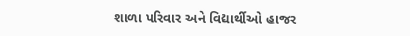શાળા પરિવાર અને વિદ્યાર્થીઓ હાજર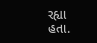રહ્યા હતા.